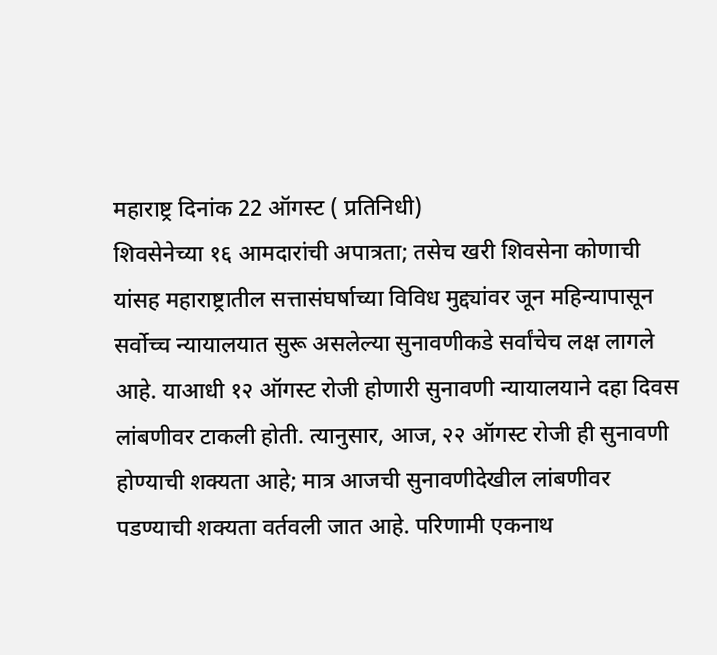महाराष्ट्र दिनांक 22 ऑगस्ट ( प्रतिनिधी)
शिवसेनेच्या १६ आमदारांची अपात्रता; तसेच खरी शिवसेना कोणाची यांसह महाराष्ट्रातील सत्तासंघर्षाच्या विविध मुद्द्यांवर जून महिन्यापासून सर्वोच्च न्यायालयात सुरू असलेल्या सुनावणीकडे सर्वांचेच लक्ष लागले आहे. याआधी १२ ऑगस्ट रोजी होणारी सुनावणी न्यायालयाने दहा दिवस लांबणीवर टाकली होती. त्यानुसार, आज, २२ ऑगस्ट रोजी ही सुनावणी होण्याची शक्यता आहे; मात्र आजची सुनावणीदेखील लांबणीवर पडण्याची शक्यता वर्तवली जात आहे. परिणामी एकनाथ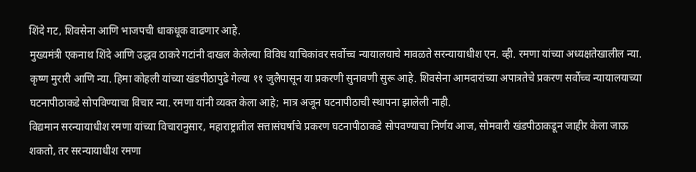शिंदे गट, शिवसेना आणि भाजपची धाकधूक वाढणार आहे.
मुख्यमंत्री एकनाथ शिंदे आणि उद्धव ठाकरे गटांनी दाखल केलेल्या विविध याचिकांवर सर्वोच्च न्यायालयाचे मावळते सरन्यायाधीश एन. व्ही. रमणा यांच्या अध्यक्षतेखालील न्या. कृष्ण मुरारी आणि न्या. हिमा कोहली यांच्या खंडपीठापुढे गेल्या ११ जुलैपासून या प्रकरणी सुनावणी सुरू आहे. शिवसेना आमदारांच्या अपात्रतेचे प्रकरण सर्वोच्च न्यायालयाच्या घटनापीठाकडे सोपविण्याचा विचार न्या. रमणा यांनी व्यक्त केला आहे; मात्र अजून घटनापीठाची स्थापना झालेली नाही.
विद्यमान सरन्यायाधीश रमणा यांच्या विचारानुसार, महाराष्ट्रातील सत्तासंघर्षाचे प्रकरण घटनापीठाकडे सोपवण्याचा निर्णय आज, सोमवारी खंडपीठाकडून जाहीर केला जाऊ शकतो, तर सरन्यायाधीश रमणा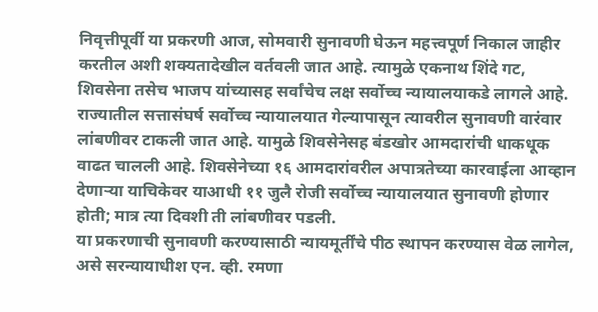निवृत्तीपूर्वी या प्रकरणी आज, सोमवारी सुनावणी घेऊन महत्त्वपूर्ण निकाल जाहीर करतील अशी शक्यतादेखील वर्तवली जात आहे. त्यामुळे एकनाथ शिंदे गट, शिवसेना तसेच भाजप यांच्यासह सर्वांचेच लक्ष सर्वोच्च न्यायालयाकडे लागले आहे.
राज्यातील सत्तासंघर्ष सर्वोच्च न्यायालयात गेल्यापासून त्यावरील सुनावणी वारंवार लांबणीवर टाकली जात आहे. यामुळे शिवसेनेसह बंडखोर आमदारांची धाकधूक वाढत चालली आहे. शिवसेनेच्या १६ आमदारांवरील अपात्रतेच्या कारवाईला आव्हान देणाऱ्या याचिकेवर याआधी ११ जुलै रोजी सर्वोच्च न्यायालयात सुनावणी होणार होती; मात्र त्या दिवशी ती लांबणीवर पडली.
या प्रकरणाची सुनावणी करण्यासाठी न्यायमूर्तींचे पीठ स्थापन करण्यास वेळ लागेल, असे सरन्यायाधीश एन. व्ही. रमणा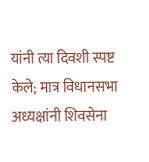यांनी त्या दिवशी स्पष्ट केले; मात्र विधानसभा अध्यक्षांनी शिवसेना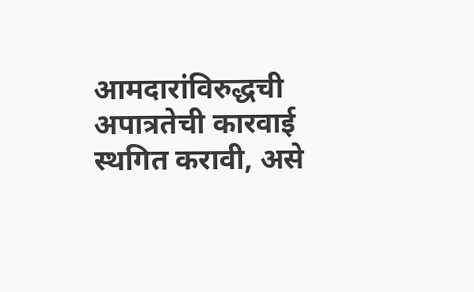आमदारांविरुद्धची अपात्रतेची कारवाई स्थगित करावी, असे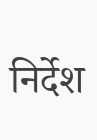निर्देश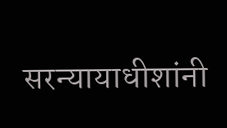सरन्यायाधीशांनी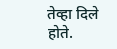तेव्हा दिले होते.